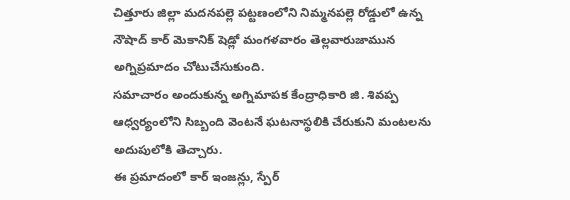చిత్తూరు జిల్లా మదనపల్లె పట్టణంలోని నిమ్మనపల్లె రోడ్డులో ఉన్న నౌషాద్ కార్ మెకానిక్ షెడ్లో మంగళవారం తెల్లవారుజామున అగ్నిప్రమాదం చోటుచేసుకుంది.
సమాచారం అందుకున్న అగ్నిమాపక కేంద్రాధికారి జి. శివప్ప ఆధ్వర్యంలోని సిబ్బంది వెంటనే ఘటనాస్థలికి చేరుకుని మంటలను అదుపులోకి తెచ్చారు.
ఈ ప్రమాదంలో కార్ ఇంజన్లు, స్పేర్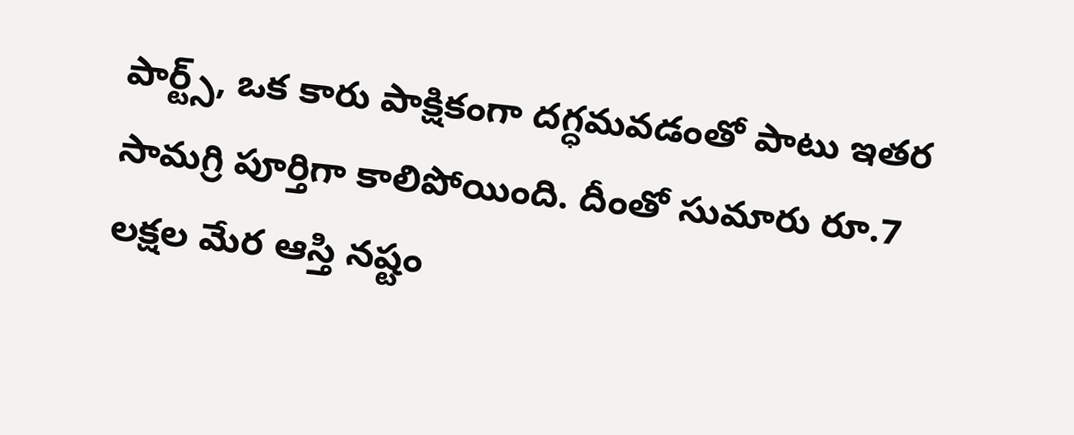పార్ట్స్, ఒక కారు పాక్షికంగా దగ్ధమవడంతో పాటు ఇతర సామగ్రి పూర్తిగా కాలిపోయింది. దీంతో సుమారు రూ.7 లక్షల మేర ఆస్తి నష్టం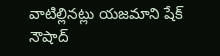వాటిల్లినట్లు యజమాని షేక్ నౌషాద్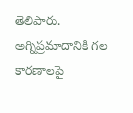తెలిపారు.
అగ్నిప్రమాదానికి గల కారణాలపై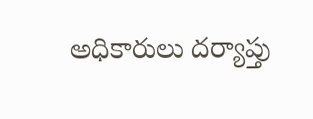అధికారులు దర్యాప్తు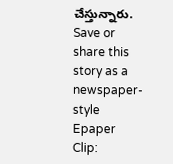చేస్తున్నారు.
Save or share this story as a newspaper-style Epaper Clip: